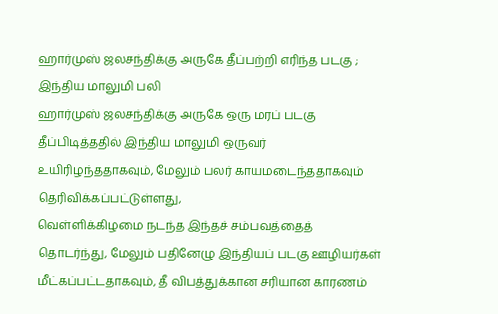ஹார்முஸ் ஜலசந்திக்கு அருகே தீப்பற்றி எரிந்த படகு ; இந்திய மாலுமி பலி
ஹார்முஸ் ஜலசந்திக்கு அருகே ஒரு மரப் படகு தீப்பிடித்ததில் இந்திய மாலுமி ஒருவர் உயிரிழந்ததாகவும், மேலும் பலர் காயமடைந்ததாகவும் தெரிவிக்கப்பட்டுள்ளது,
வெள்ளிக்கிழமை நடந்த இந்தச் சம்பவத்தைத் தொடர்ந்து, மேலும் பதினேழு இந்தியப் படகு ஊழியர்கள் மீட்கப்பட்டதாகவும், தீ விபத்துக்கான சரியான காரணம்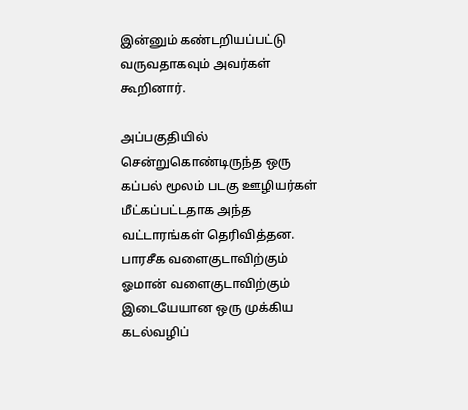இன்னும் கண்டறியப்பட்டு வருவதாகவும் அவர்கள் கூறினார்.

அப்பகுதியில் சென்றுகொண்டிருந்த ஒரு கப்பல் மூலம் படகு ஊழியர்கள் மீட்கப்பட்டதாக அந்த வட்டாரங்கள் தெரிவித்தன.
பாரசீக வளைகுடாவிற்கும் ஓமான் வளைகுடாவிற்கும் இடையேயான ஒரு முக்கிய கடல்வழிப்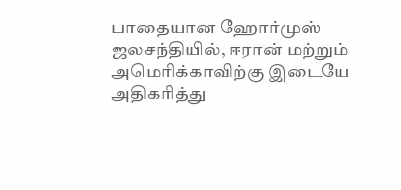பாதையான ஹோர்முஸ் ஜலசந்தியில், ஈரான் மற்றும் அமெரிக்காவிற்கு இடையே அதிகரித்து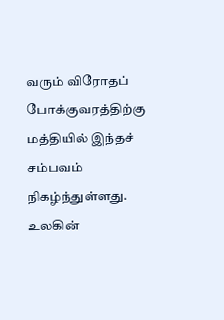வரும் விரோதப் போக்குவரத்திற்கு மத்தியில் இந்தச் சம்பவம் நிகழ்ந்துள்ளது.
உலகின்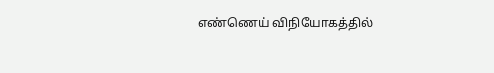எண்ணெய் விநியோகத்தில்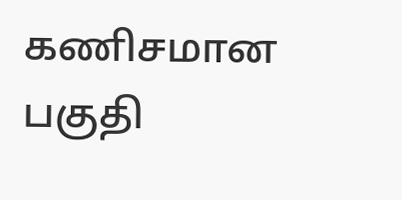கணிசமான பகுதி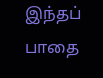இந்தப் பாதை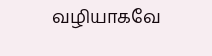வழியாகவே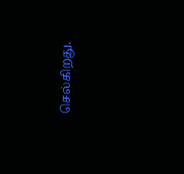செல்கிறது.